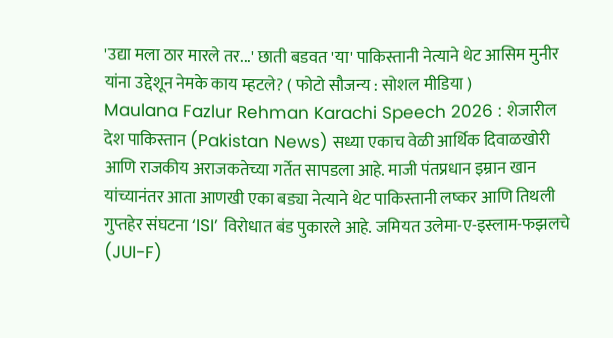'उद्या मला ठार मारले तर...' छाती बडवत 'या' पाकिस्तानी नेत्याने थेट आसिम मुनीर यांना उद्देशून नेमके काय म्हटले? ( फोटो सौजन्य : सोशल मीडिया )
Maulana Fazlur Rehman Karachi Speech 2026 : शेजारील देश पाकिस्तान (Pakistan News) सध्या एकाच वेळी आर्थिक दिवाळखोरी आणि राजकीय अराजकतेच्या गर्तेत सापडला आहे. माजी पंतप्रधान इम्रान खान यांच्यानंतर आता आणखी एका बड्या नेत्याने थेट पाकिस्तानी लष्कर आणि तिथली गुप्तहेर संघटना ‘ISI’ विरोधात बंड पुकारले आहे. जमियत उलेमा-ए-इस्लाम-फझलचे (JUI-F)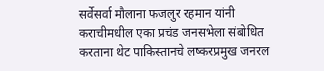सर्वेसर्वा मौलाना फजलुर रहमान यांनी कराचीमधील एका प्रचंड जनसभेला संबोधित करताना थेट पाकिस्तानचे लष्करप्रमुख जनरल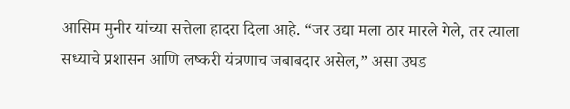आसिम मुनीर यांच्या सत्तेला हादरा दिला आहे. “जर उद्या मला ठार मारले गेले, तर त्याला सध्याचे प्रशासन आणि लष्करी यंत्रणाच जबाबदार असेल,” असा उघड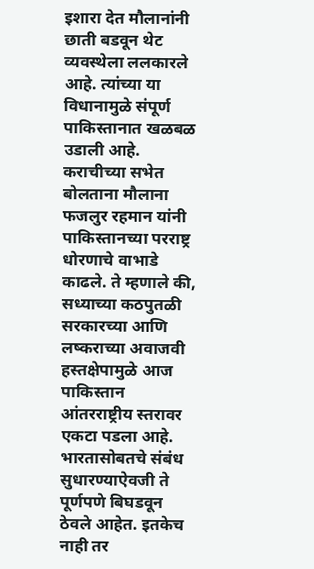इशारा देत मौलानांनी छाती बडवून थेट व्यवस्थेला ललकारले आहे. त्यांच्या या विधानामुळे संपूर्ण पाकिस्तानात खळबळ उडाली आहे.
कराचीच्या सभेत बोलताना मौलाना फजलुर रहमान यांनी पाकिस्तानच्या परराष्ट्र धोरणाचे वाभाडे काढले. ते म्हणाले की, सध्याच्या कठपुतळी सरकारच्या आणि लष्कराच्या अवाजवी हस्तक्षेपामुळे आज पाकिस्तान आंतरराष्ट्रीय स्तरावर एकटा पडला आहे. भारतासोबतचे संबंध सुधारण्याऐवजी ते पूर्णपणे बिघडवून ठेवले आहेत. इतकेच नाही तर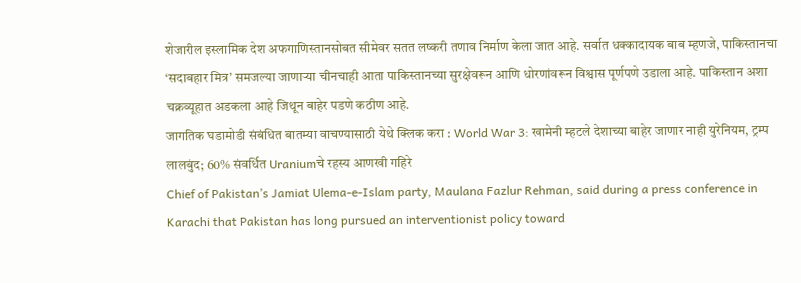शेजारील इस्लामिक देश अफगाणिस्तानसोबत सीमेवर सतत लष्करी तणाव निर्माण केला जात आहे. सर्वात धक्कादायक बाब म्हणजे, पाकिस्तानचा ‘सदाबहार मित्र’ समजल्या जाणाऱ्या चीनचाही आता पाकिस्तानच्या सुरक्षेवरून आणि धोरणांवरून विश्वास पूर्णपणे उडाला आहे. पाकिस्तान अशा चक्रव्यूहात अडकला आहे जिथून बाहेर पडणे कठीण आहे.
जागतिक घडामोडी संबंधित बातम्या वाचण्यासाठी येथे क्लिक करा : World War 3: खामेनी म्हटले देशाच्या बाहेर जाणार नाही युरेनियम, ट्रम्प लालबुंद; 60% संवर्धित Uraniumचे रहस्य आणखी गहिरे
Chief of Pakistan’s Jamiat Ulema-e-Islam party, Maulana Fazlur Rehman, said during a press conference in Karachi that Pakistan has long pursued an interventionist policy toward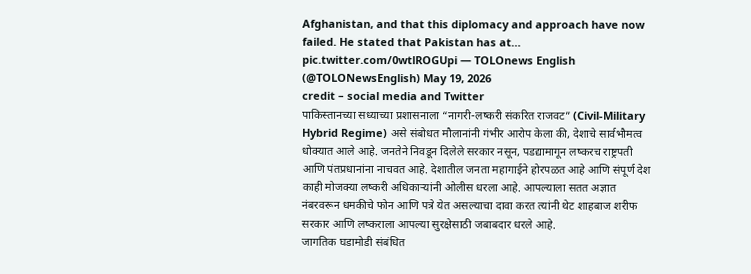Afghanistan, and that this diplomacy and approach have now failed. He stated that Pakistan has at… pic.twitter.com/0wtlROGUpi — TOLOnews English (@TOLONewsEnglish) May 19, 2026
credit – social media and Twitter
पाकिस्तानच्या सध्याच्या प्रशासनाला “नागरी-लष्करी संकरित राजवट” (Civil-Military Hybrid Regime) असे संबोधत मौलानांनी गंभीर आरोप केला की, देशाचे सार्वभौमत्व धोक्यात आले आहे. जनतेने निवडून दिलेले सरकार नसून, पडद्यामागून लष्करच राष्ट्रपती आणि पंतप्रधानांना नाचवत आहे. देशातील जनता महागाईने होरपळत आहे आणि संपूर्ण देश काही मोजक्या लष्करी अधिकाऱ्यांनी ओलीस धरला आहे. आपल्याला सतत अज्ञात नंबरवरून धमकीचे फोन आणि पत्रे येत असल्याचा दावा करत त्यांनी थेट शाहबाज शरीफ सरकार आणि लष्कराला आपल्या सुरक्षेसाठी जबाबदार धरले आहे.
जागतिक घडामोडी संबंधित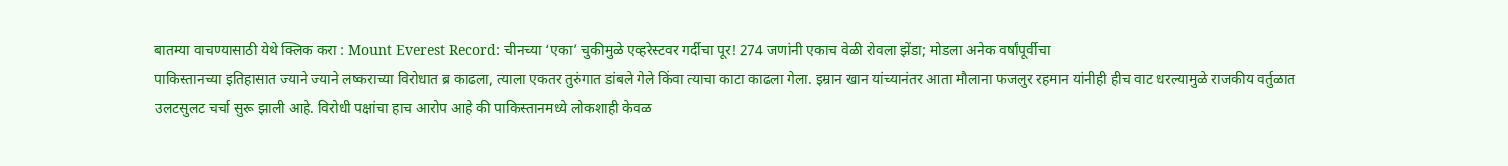बातम्या वाचण्यासाठी येथे क्लिक करा : Mount Everest Record: चीनच्या ‘एका’ चुकीमुळे एव्हरेस्टवर गर्दीचा पूर! 274 जणांनी एकाच वेळी रोवला झेंडा; मोडला अनेक वर्षांपूर्वीचा
पाकिस्तानच्या इतिहासात ज्याने ज्याने लष्कराच्या विरोधात ब्र काढला, त्याला एकतर तुरुंगात डांबले गेले किंवा त्याचा काटा काढला गेला. इम्रान खान यांच्यानंतर आता मौलाना फजलुर रहमान यांनीही हीच वाट धरल्यामुळे राजकीय वर्तुळात उलटसुलट चर्चा सुरू झाली आहे. विरोधी पक्षांचा हाच आरोप आहे की पाकिस्तानमध्ये लोकशाही केवळ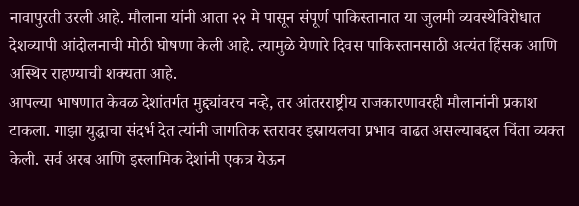नावापुरती उरली आहे. मौलाना यांनी आता २२ मे पासून संपूर्ण पाकिस्तानात या जुलमी व्यवस्थेविरोधात देशव्यापी आंदोलनाची मोठी घोषणा केली आहे. त्यामुळे येणारे दिवस पाकिस्तानसाठी अत्यंत हिंसक आणि अस्थिर राहण्याची शक्यता आहे.
आपल्या भाषणात केवळ देशांतर्गत मुद्द्यांवरच नव्हे, तर आंतरराष्ट्रीय राजकारणावरही मौलानांनी प्रकाश टाकला. गाझा युद्धाचा संदर्भ देत त्यांनी जागतिक स्तरावर इस्रायलचा प्रभाव वाढत असल्याबद्दल चिंता व्यक्त केली. सर्व अरब आणि इस्लामिक देशांनी एकत्र येऊन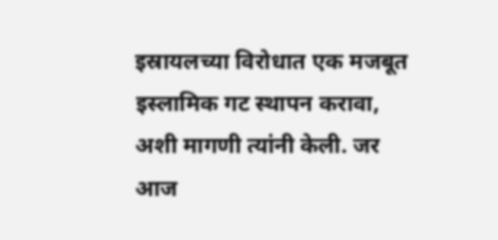इस्रायलच्या विरोधात एक मजबूत इस्लामिक गट स्थापन करावा, अशी मागणी त्यांनी केली. जर आज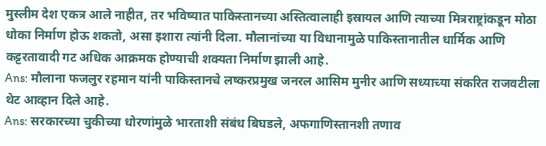मुस्लीम देश एकत्र आले नाहीत, तर भविष्यात पाकिस्तानच्या अस्तित्वालाही इस्रायल आणि त्याच्या मित्रराष्ट्रांकडून मोठा धोका निर्माण होऊ शकतो, असा इशारा त्यांनी दिला. मौलानांच्या या विधानामुळे पाकिस्तानातील धार्मिक आणि कट्टरतावादी गट अधिक आक्रमक होण्याची शक्यता निर्माण झाली आहे.
Ans: मौलाना फजलुर रहमान यांनी पाकिस्तानचे लष्करप्रमुख जनरल आसिम मुनीर आणि सध्याच्या संकरित राजवटीला थेट आव्हान दिले आहे.
Ans: सरकारच्या चुकीच्या धोरणांमुळे भारताशी संबंध बिघडले, अफगाणिस्तानशी तणाव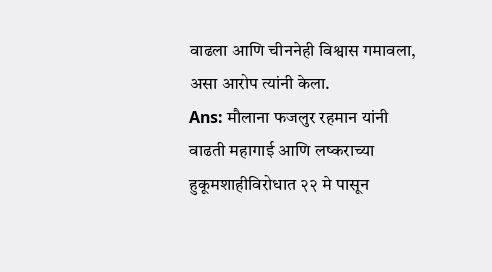वाढला आणि चीननेही विश्वास गमावला, असा आरोप त्यांनी केला.
Ans: मौलाना फजलुर रहमान यांनी वाढती महागाई आणि लष्कराच्या हुकूमशाहीविरोधात २२ मे पासून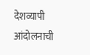देशव्यापी आंदोलनाची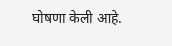घोषणा केली आहे.